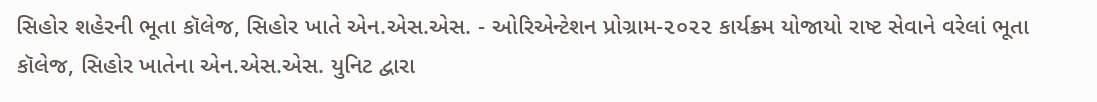સિહોર શહેરની ભૂતા કૉલેજ, સિહોર ખાતે એન.એસ.એસ. - ઓરિએન્ટેશન પ્રોગ્રામ-૨૦૨૨ કાર્યક્ર્મ યોજાયો રાષ્ટ સેવાને વરેલાં ભૂતા કૉલેજ, સિહોર ખાતેના એન.એસ.એસ. યુનિટ દ્વારા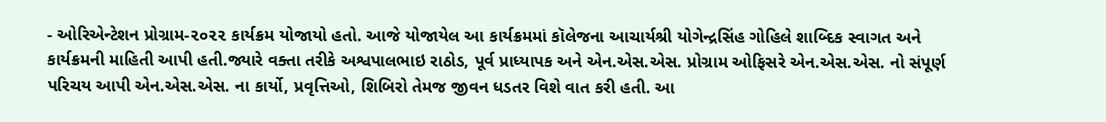- ઓરિએન્ટેશન પ્રોગ્રામ-૨૦૨૨ કાર્યક્રમ યોજાયો હતો. આજે યોજાયેલ આ કાર્યક્રમમાં કૉલેજના આચાર્યશ્રી યોગેન્દ્રસિંહ ગોહિલે શાબ્દિક સ્વાગત અને કાર્યક્રમની માહિતી આપી હતી.જ્યારે વક્તા તરીકે અશ્વપાલભાઇ રાઠોડ, પૂર્વ પ્રાધ્યાપક અને એન.એસ.એસ. પ્રોગ્રામ ઓફિસરે એન.એસ.એસ. નો સંપૂર્ણ પરિચય આપી એન.એસ.એસ. ના કાર્યો, પ્રવૃત્તિઓ, શિબિરો તેમજ જીવન ધડતર વિશે વાત કરી હતી. આ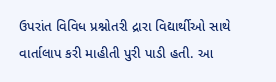ઉપરાંત વિવિધ પ્રશ્નોતરી દ્રારા વિદ્યાર્થીઓ સાથે વાર્તાલાપ કરી માહીતી પુરી પાડી હતી. આ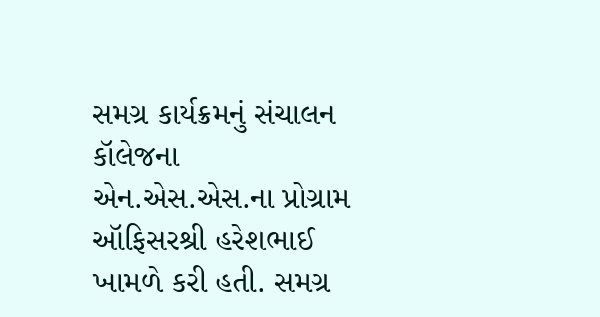સમગ્ર કાર્યક્રમનું સંચાલન કૉલેજના એન.એસ.એસ.ના પ્રોગ્રામ ઑફિસરશ્રી હરેશભાઈ ખામળે કરી હતી. સમગ્ર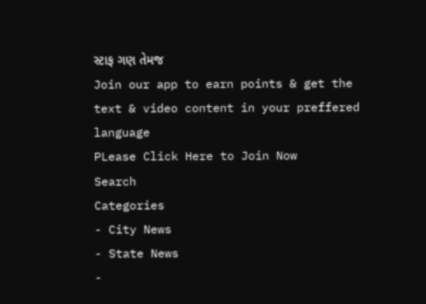સ્ટાફ ગણ તેમજ
Join our app to earn points & get the text & video content in your preffered language
PLease Click Here to Join Now
Search
Categories
- City News
- State News
-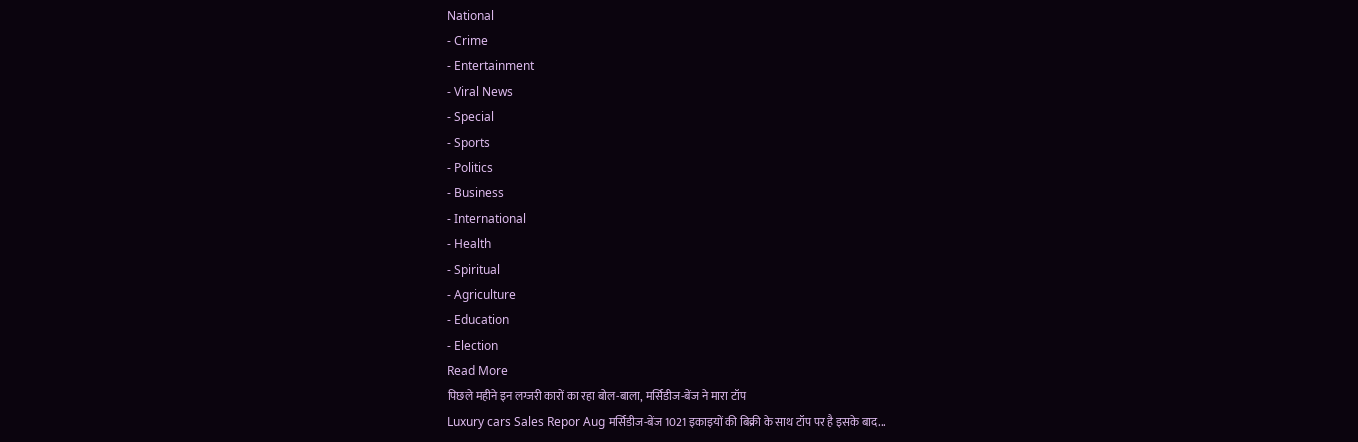National
- Crime
- Entertainment
- Viral News
- Special
- Sports
- Politics
- Business
- International
- Health
- Spiritual
- Agriculture
- Education
- Election
Read More
पिछले महीने इन लग्जरी कारों का रहा बोल-बाला, मर्सिडीज-बेंज ने मारा टॉप
Luxury cars Sales Repor Aug मर्सिडीज-बेंज 1021 इकाइयों की बिक्री के साथ टॉप पर है इसके बाद...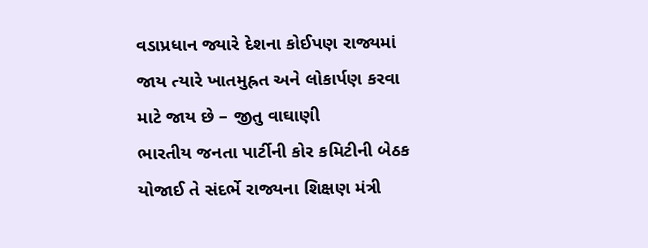વડાપ્રધાન જ્યારે દેશના કોઈપણ રાજ્યમાં જાય ત્યારે ખાતમુહ્રત અને લોકાર્પણ કરવા માટે જાય છે – જીતુ વાઘાણી
ભારતીય જનતા પાર્ટીની કોર કમિટીની બેઠક યોજાઈ તે સંદર્ભે રાજ્યના શિક્ષણ મંત્રી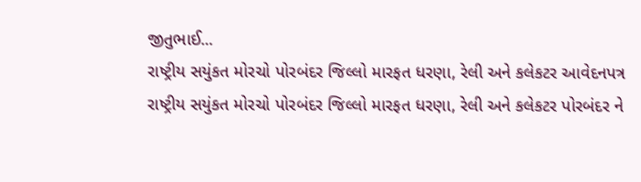જીતુભાઈ...
રાષ્ટ્રીય સયુંકત મોરચો પોરબંદર જિલ્લો મારફત ધરણા, રેલી અને કલેકટર આવેદનપત્ર
રાષ્ટ્રીય સયુંકત મોરચો પોરબંદર જિલ્લો મારફત ધરણા, રેલી અને કલેકટર પોરબંદર ને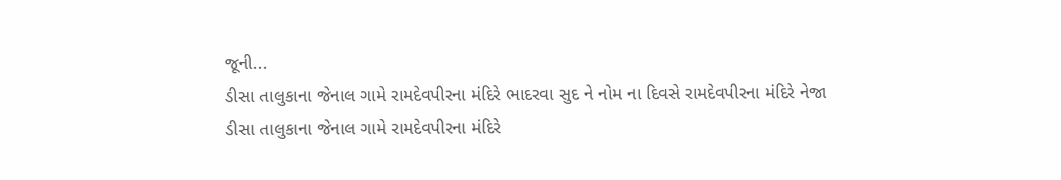જૂની...
ડીસા તાલુકાના જેનાલ ગામે રામદેવપીરના મંદિરે ભાદરવા સુદ ને નોમ ના દિવસે રામદેવપીરના મંદિરે નેજા
ડીસા તાલુકાના જેનાલ ગામે રામદેવપીરના મંદિરે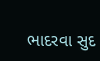ભાદરવા સુદ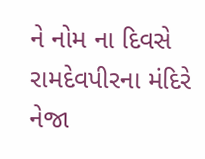ને નોમ ના દિવસે રામદેવપીરના મંદિરે નેજા